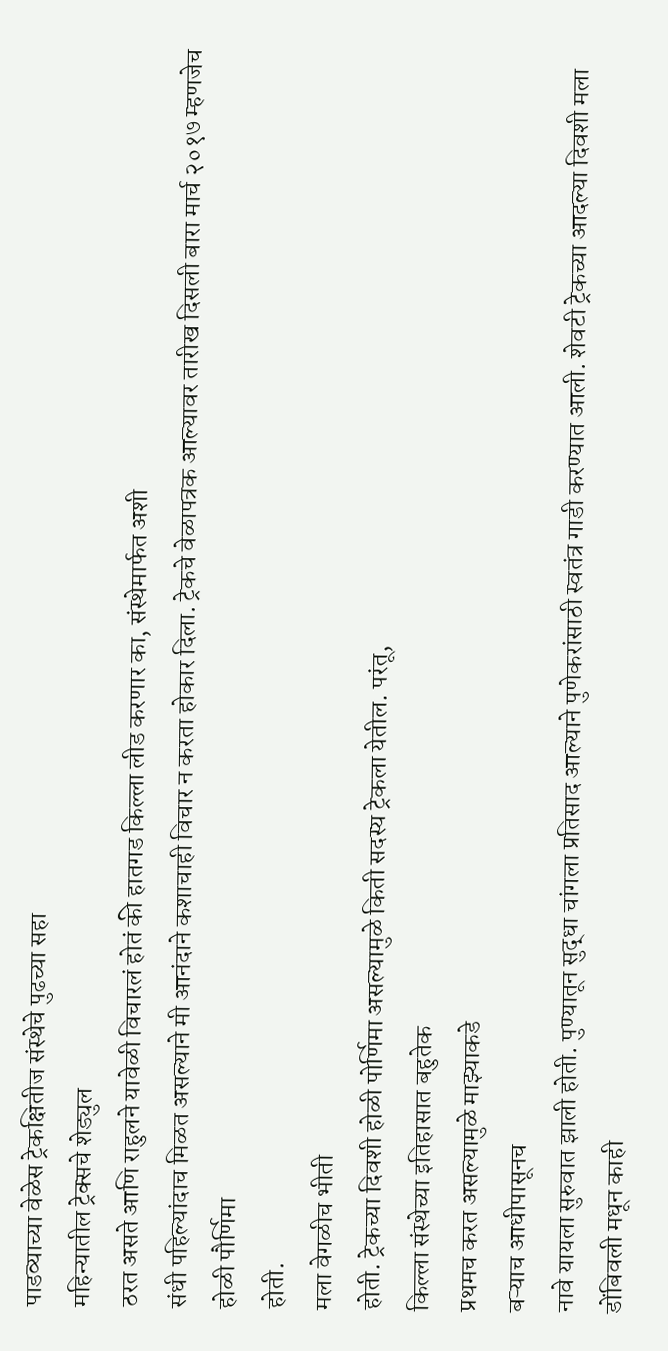पाडव्याच्या वेळेस ट्रेकक्षितीज संस्थेचे पुढच्या सहा
महिन्यातील ट्रेक्सचे शेड्युल
ठरत असते आणि राहुलने यावेळी विचारलं होतं की हातगड किल्ला लीड करणार का, संस्थेमार्फत अशी
संधी पहिल्यांदाच मिळत असल्याने मी आनंदाने कशाचाही विचार न करता होकार दिला. ट्रेकचे वेळापत्रक आल्यावर तारीख दिसली बारा मार्च २०१७ म्हणजेच होळी पौर्णिमा
होती.
मला वेगळीच भीती
होती. ट्रेकच्या दिवशी होळी पोर्णिमा असल्यामुळे किती सदस्य ट्रेकला येतील. परंतू,
किल्ला संस्थेच्या इतिहासात बहुतेक
प्रथमच करत असल्यामुळे माझ्याकडे
बऱ्याच आधीपासूनच
नावे यायला सुरुवात झाली होती. पुण्यातून सुद्धा चांगला प्रतिसाद आल्याने पुणेकरांसाठी स्वतंत्र गाडी करण्यात आली. शेवटी ट्रेकच्या आदल्या दिवशी मला डोंबिवली मधून काही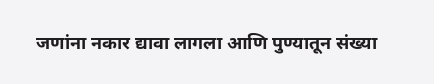जणांना नकार द्यावा लागला आणि पुण्यातून संख्या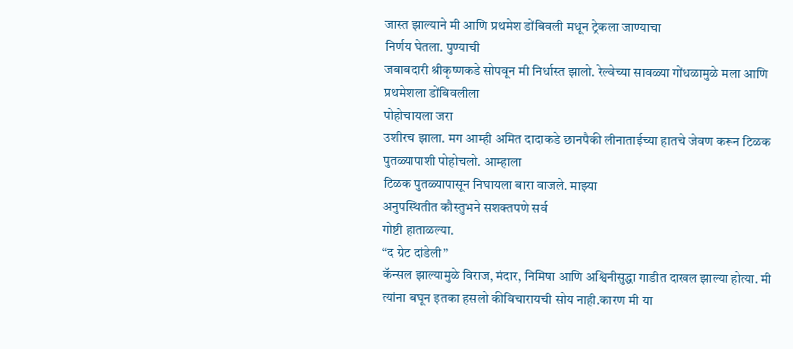जास्त झाल्याने मी आणि प्रथमेश डोंबिवली मधून ट्रेकला जाण्याचा
निर्णय घेतला. पुण्याची
जबाबदारी श्रीकृष्णकडे सोपवून मी निर्धास्त झालो. रेल्वेच्या सावळ्या गोंधळामुळे मला आणि
प्रथमेशला डोंबिवलीला
पोहोचायला जरा
उशीरच झाला. मग आम्ही अमित दादाकडे छानपैकी लीनाताईच्या हातचे जेवण करून टिळक
पुतळ्यापाशी पोहोचलो. आम्हाला
टिळक पुतळ्यापासून निघायला बारा वाजले. माझ्या
अनुपस्थितीत कौस्तुभने सशक्तपणे सर्व
गोष्टी हाताळल्या.
“द ग्रेट दांडेली”
कॅन्सल झाल्यामुळे विराज, मंदार, निमिषा आणि अश्विनीसुद्धा गाडीत दाखल झाल्या होत्या. मी
त्यांना बघून इतका हसलो कीविचारायची सोय नाही.कारण मी या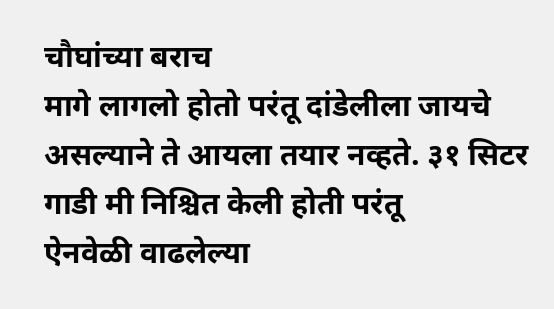चौघांच्या बराच
मागे लागलो होतो परंतू दांडेलीला जायचे असल्याने ते आयला तयार नव्हते. ३१ सिटर गाडी मी निश्चित केली होती परंतू
ऐनवेळी वाढलेल्या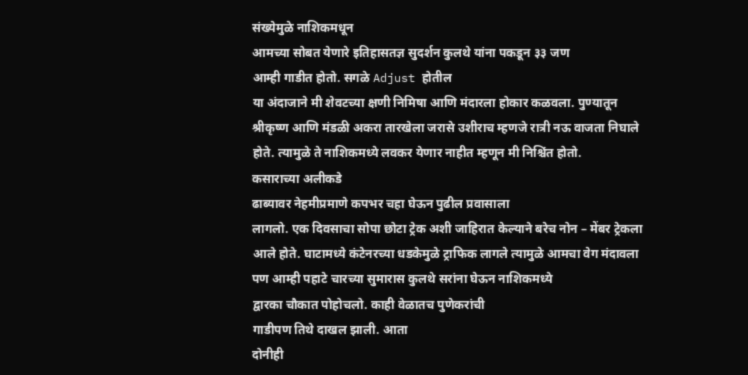संख्येमुळे नाशिकमधून
आमच्या सोबत येणारे इतिहासतज्ञ सुदर्शन कुलथे यांना पकडून ३३ जण
आम्ही गाडीत होतो. सगळे Adjust होतील
या अंदाजाने मी शेवटच्या क्षणी निमिषा आणि मंदारला होकार कळवला. पुण्यातून श्रीकृष्ण आणि मंडळी अकरा तारखेला जरासे उशीराच म्हणजे रात्री नऊ वाजता निघाले होते. त्यामुळे ते नाशिकमध्ये लवकर येणार नाहीत म्हणून मी निश्चिंत होतो.
कसाराच्या अलीकडे
ढाब्यावर नेहमीप्रमाणे कपभर चहा घेऊन पुढील प्रवासाला
लागलो. एक दिवसाचा सोपा छोटा ट्रेक अशी जाहिरात केल्याने बरेच नोन – मेंबर ट्रेकला आले होते. घाटामध्ये कंटेनरच्या धडकेमुळे ट्राफिक लागले त्यामुळे आमचा वेग मंदावला पण आम्ही पहाटे चारच्या सुमारास कुलथे सरांना घेऊन नाशिकमध्ये
द्वारका चौकात पोहोचलो. काही वेळातच पुणेकरांची
गाडीपण तिथे दाखल झाली. आता
दोनीही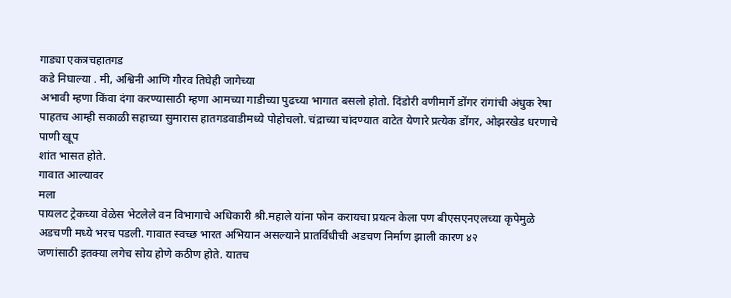गाड्या एकत्रचहातगड
कडे निघाल्या . मी, अश्विनी आणि गौरव तिघेही जागेच्या
अभावी म्हणा किंवा दंगा करण्यासाठी म्हणा आमच्या गाडीच्या पुढच्या भागात बसलो होतो. दिंडोरी वणीमार्गे डोंगर रांगांची अंधुक रेषा
पाहतच आम्ही सकाळी सहाच्या सुमारास हातगडवाडीमध्ये पोहोचलो. चंद्राच्या चांदण्यात वाटेत येणारे प्रत्येक डोंगर, ओझरखेड धरणाचे पाणी खूप
शांत भासत होते.
गावात आल्यावर
मला
पायलट ट्रेकच्या वेळेस भेटलेले वन विभागाचे अधिकारी श्री.महाले यांना फोन करायचा प्रयत्न केला पण बीएसएनएलच्या कृपेमुळे अडचणी मध्ये भरच पडली. गावात स्वच्छ भारत अभियान असल्याने प्रातर्विधीची अडचण निर्माण झाली कारण ४२
जणांसाठी इतक्या लगेच सोय होणे कठीण होते. यातच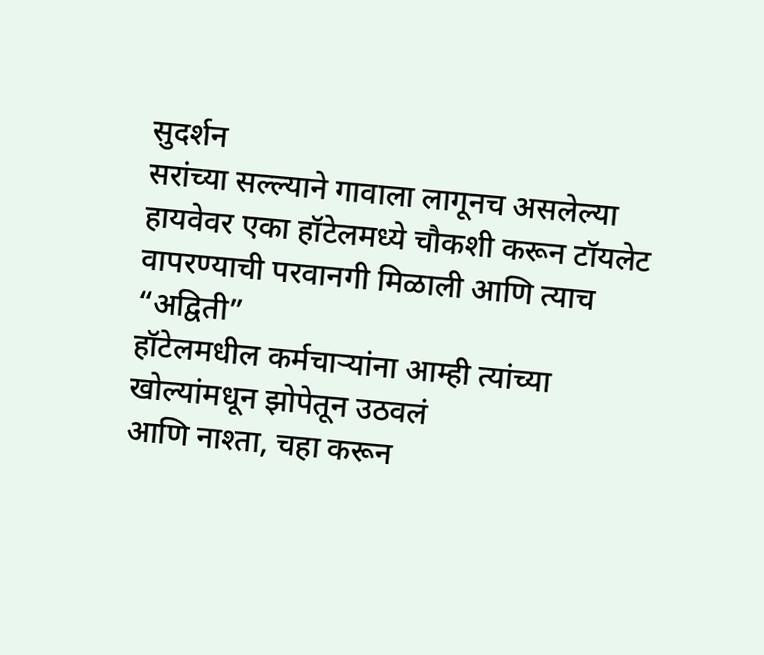सुदर्शन
सरांच्या सल्ल्याने गावाला लागूनच असलेल्या हायवेवर एका हॉटेलमध्ये चौकशी करून टॉयलेट वापरण्याची परवानगी मिळाली आणि त्याच “अद्विती”
हॉटेलमधील कर्मचाऱ्यांना आम्ही त्यांच्या
खोल्यांमधून झोपेतून उठवलं
आणि नाश्ता, चहा करून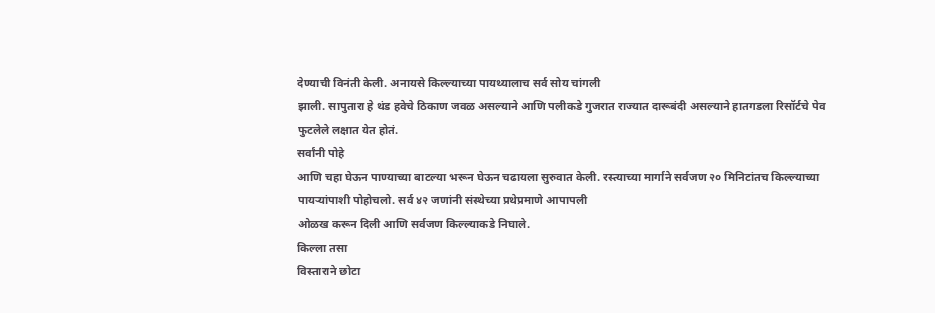देण्याची विनंती केली. अनायसे किल्ल्याच्या पायथ्यालाच सर्व सोय चांगली
झाली. सापुतारा हे थंड हवेचे ठिकाण जवळ असल्याने आणि पलीकडे गुजरात राज्यात दारूबंदी असल्याने हातगडला रिसॉर्टचे पेव फुटलेले लक्षात येत होतं.
सर्वांनी पोहे
आणि चहा घेऊन पाण्याच्या बाटल्या भरून घेऊन चढायला सुरुवात केली. रस्त्याच्या मार्गाने सर्वजण २० मिनिटांतच किल्ल्याच्या पायऱ्यांपाशी पोहोचलो. सर्व ४२ जणांनी संस्थेच्या प्रथेप्रमाणे आपापली
ओळख करून दिली आणि सर्वजण किल्ल्याकडे निघाले.
किल्ला तसा
विस्ताराने छोटा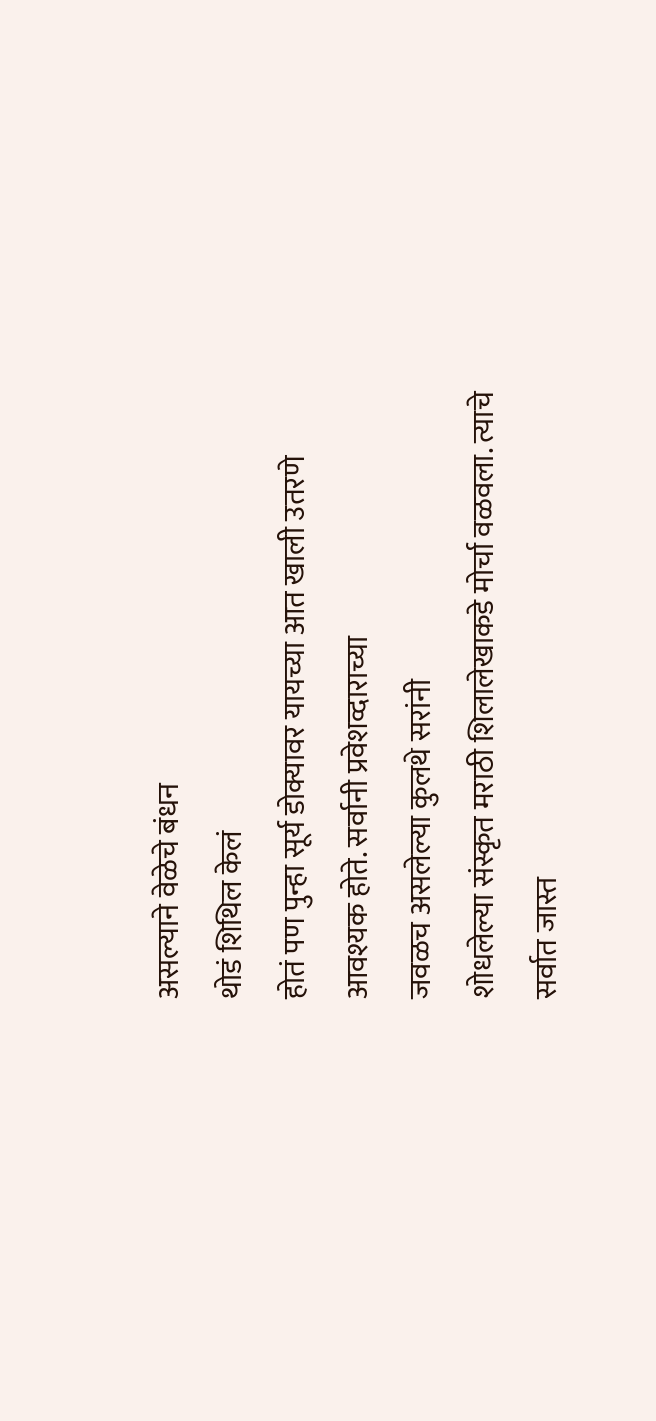असल्याने वेळेचे बंधन
थोडं शिथिल केलं
होतं पण पुन्हा सूर्य डोक्यावर यायच्या आत खाली उतरणे आवश्यक होते. सर्वानी प्रवेशव्दाराच्या
जवळच असलेल्या कुलथे सरांनी
शोधलेल्या संस्कृत मराठी शिलालेखाकडे मोर्चा वळवला. त्याचे सर्वात जास्त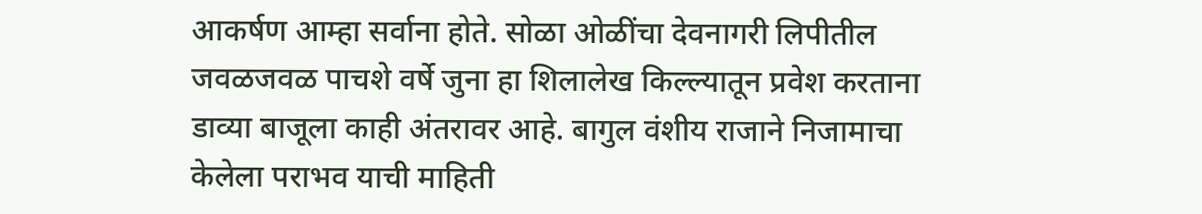आकर्षण आम्हा सर्वाना होते. सोळा ओळींचा देवनागरी लिपीतील जवळजवळ पाचशे वर्षे जुना हा शिलालेख किल्ल्यातून प्रवेश करताना डाव्या बाजूला काही अंतरावर आहे. बागुल वंशीय राजाने निजामाचा केलेला पराभव याची माहिती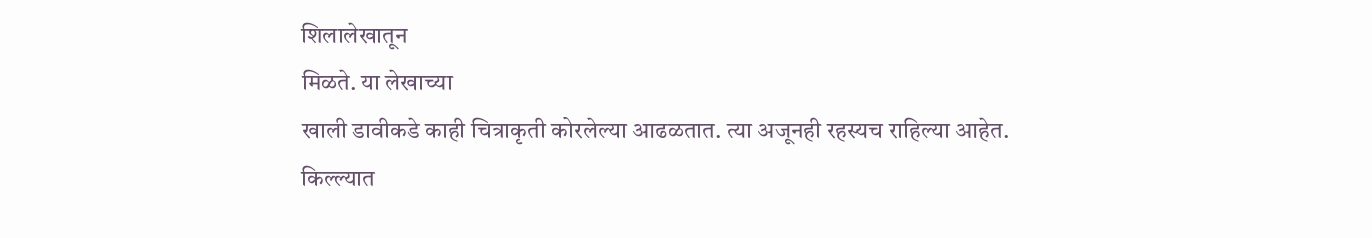शिलालेखातून
मिळते. या लेखाच्या
खाली डावीकडे काही चित्राकृती कोरलेल्या आढळतात. त्या अजूनही रहस्यच राहिल्या आहेत.
किल्ल्यात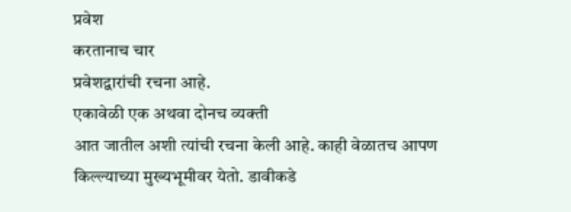प्रवेश
करतानाच चार
प्रवेशद्वारांची रचना आहे.
एकावेळी एक अथवा दोनच व्यक्ती
आत जातील अशी त्यांची रचना केली आहे. काही वेळातच आपण किल्ल्याच्या मुख्यभूमीवर येतो. डावीकडे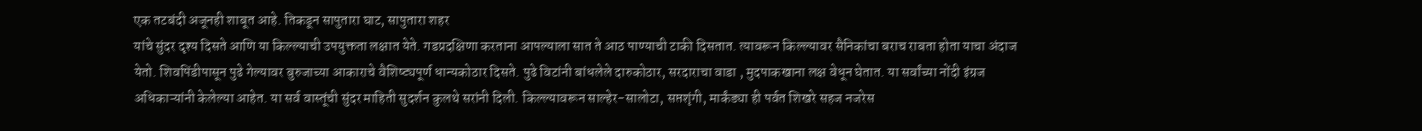एक तटबंदी अजूनही शाबूत आहे. तिकडून सापुतारा घाट, सापुतारा शहर
यांचे सुंदर दृश्य दिसते आणि या किल्ल्याची उपयुक्तता लक्षात येते. गडप्रदक्षिणा करताना आपल्याला सात ते आठ पाण्याची टाकी दिसतात. त्यावरून किल्ल्यावर सैनिकांचा बराच राबता होता याचा अंदाज येतो. शिवपिंडीपासून पुढे गेल्यावर बुरुजाच्या आकाराचे वैशिष्ट्यपूर्ण धान्यकोठार दिसते. पुढे विटांनी बांधलेले दारुकोठार, सरदाराचा वाडा , मुदपाकखाना लक्ष वेधून घेतात. या सर्वांच्या नोंदी इंग्रज अधिकाऱ्यांनी केलेल्या आहेत. या सर्व वास्तूंची सुंदर माहिती सुदर्शन कुलथे सरांनी दिली. किल्ल्यावरून साल्हेर-सालोटा, सप्तशृंगी, मार्कंड्या ही पर्वत शिखरे सहज नजरेस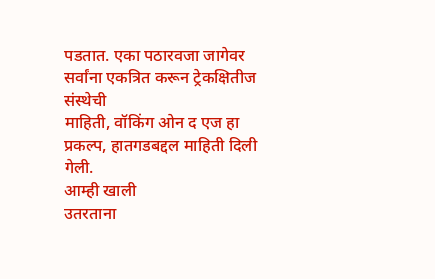पडतात. एका पठारवजा जागेवर
सर्वांना एकत्रित करून ट्रेकक्षितीज संस्थेची
माहिती, वॉकिंग ओन द एज हा प्रकल्प, हातगडबद्दल माहिती दिली
गेली.
आम्ही खाली
उतरताना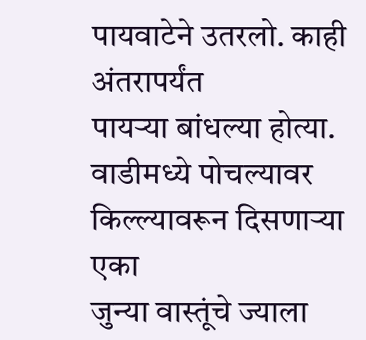पायवाटेने उतरलो. काही अंतरापर्यंत
पायऱ्या बांधल्या होत्या. वाडीमध्ये पोचल्यावर किल्ल्यावरून दिसणाऱ्या एका
जुन्या वास्तूंचे ज्याला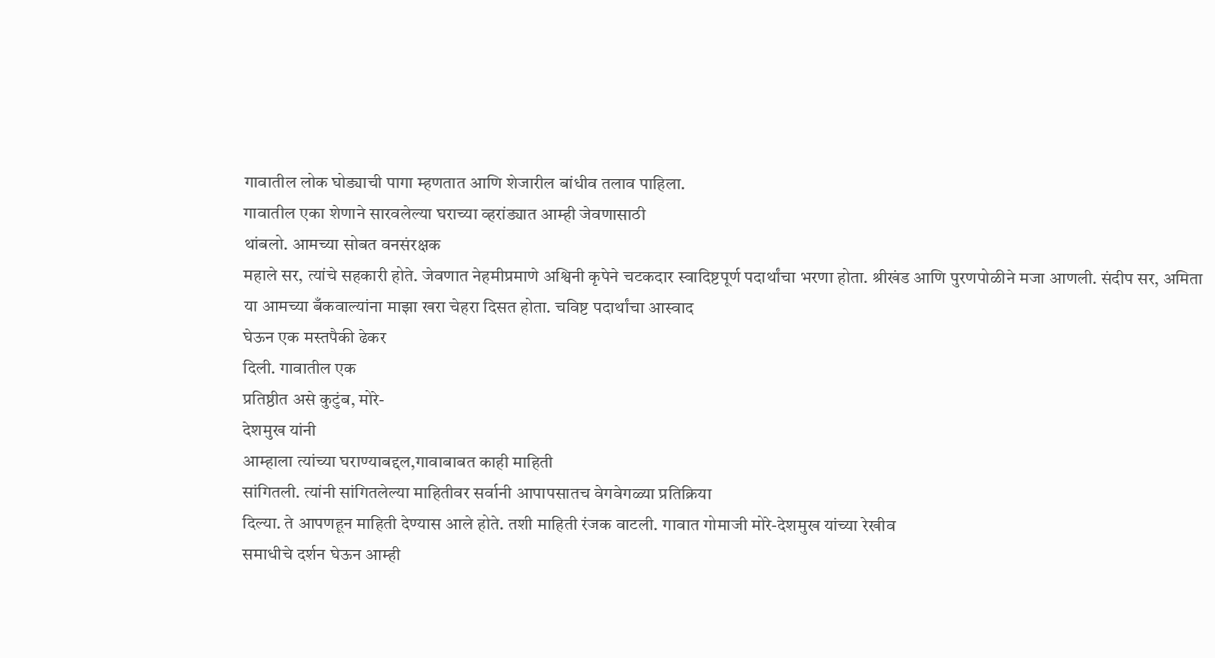गावातील लोक घोड्याची पागा म्हणतात आणि शेजारील बांधीव तलाव पाहिला.
गावातील एका शेणाने सारवलेल्या घराच्या व्हरांड्यात आम्ही जेवणासाठी
थांबलो. आमच्या सोबत वनसंरक्षक
महाले सर, त्यांचे सहकारी होते. जेवणात नेहमीप्रमाणे अश्विनी कृपेने चटकदार स्वादिष्टपूर्ण पदार्थांचा भरणा होता. श्रीखंड आणि पुरणपोळीने मजा आणली. संदीप सर, अमिता
या आमच्या बँकवाल्यांना माझा खरा चेहरा दिसत होता. चविष्ट पदार्थांचा आस्वाद
घेऊन एक मस्तपैकी ढेकर
दिली. गावातील एक
प्रतिष्ठीत असे कुटुंब, मोरे-
देशमुख यांनी
आम्हाला त्यांच्या घराण्याबद्दल,गावाबाबत काही माहिती
सांगितली. त्यांनी सांगितलेल्या माहितीवर सर्वानी आपापसातच वेगवेगळ्या प्रतिक्रिया
दिल्या. ते आपणहून माहिती देण्यास आले होते. तशी माहिती रंजक वाटली. गावात गोमाजी मोरे-देशमुख यांच्या रेखीव
समाधीचे दर्शन घेऊन आम्ही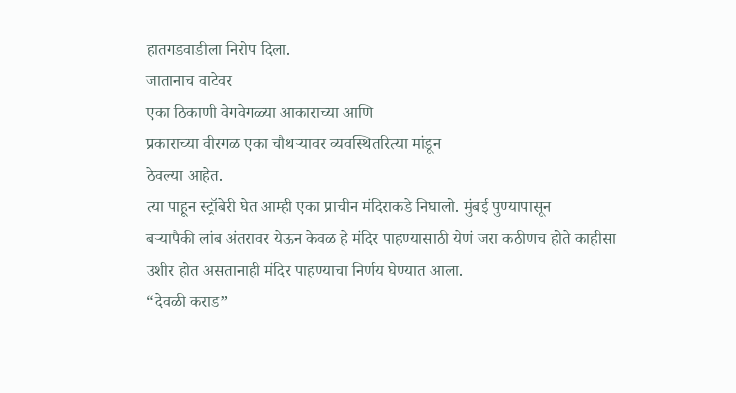हातगडवाडीला निरोप दिला.
जातानाच वाटेवर
एका ठिकाणी वेगवेगळ्या आकाराच्या आणि
प्रकाराच्या वीरगळ एका चौथऱ्यावर व्यवस्थितरित्या मांडून
ठेवल्या आहेत.
त्या पाहून स्ट्रॉबेरी घेत आम्ही एका प्राचीन मंदिराकडे निघालो. मुंबई पुण्यापासून
बऱ्यापैकी लांब अंतरावर येऊन केवळ हे मंदिर पाहण्यासाठी येणं जरा कठीणच होते काहीसा
उशीर होत असतानाही मंदिर पाहण्याचा निर्णय घेण्यात आला.
“देवळी कराड”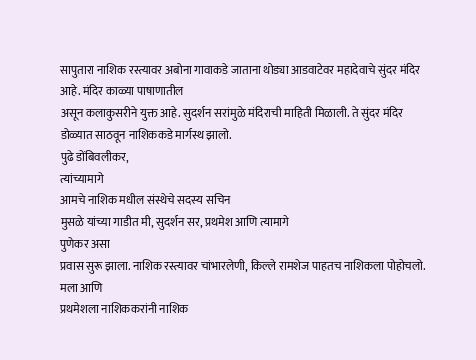सापुतारा नाशिक रस्त्यावर अबोना गावाकडे जाताना थोड्या आडवाटेवर महादेवाचे सुंदर मंदिर आहे. मंदिर काळ्या पाषाणातील
असून कलाकुसरीने युक्त आहे. सुदर्शन सरांमुळे मंदिराची माहिती मिळाली. ते सुंदर मंदिर डोळ्यात साठवून नाशिककडे मार्गस्थ झालो.
पुढे डोंबिवलीकर,
त्यांच्यामागे
आमचे नाशिक मधील संस्थेचे सदस्य सचिन
मुसळे यांच्या गाडीत मी, सुदर्शन सर, प्रथमेश आणि त्यामागे
पुणेकर असा
प्रवास सुरू झाला. नाशिक रस्त्यावर चांभारलेणी, किल्ले रामशेज पाहतच नाशिकला पोहोचलो. मला आणि
प्रथमेशला नाशिककरांनी नाशिक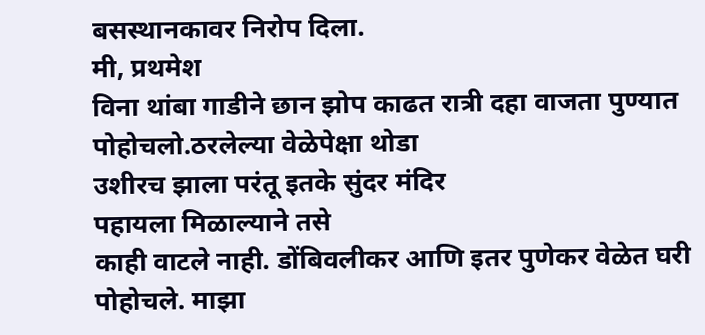बसस्थानकावर निरोप दिला.
मी, प्रथमेश
विना थांबा गाडीने छान झोप काढत रात्री दहा वाजता पुण्यात
पोहोचलो.ठरलेल्या वेळेपेक्षा थोडा
उशीरच झाला परंतू इतके सुंदर मंदिर
पहायला मिळाल्याने तसे
काही वाटले नाही. डोंबिवलीकर आणि इतर पुणेकर वेळेत घरी पोहोचले. माझा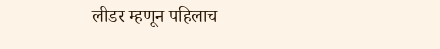लीडर म्हणून पहिलाच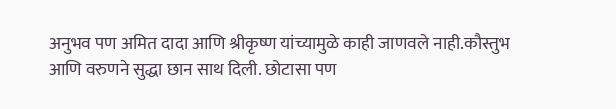अनुभव पण अमित दादा आणि श्रीकृष्ण यांच्यामुळे काही जाणवले नाही.कौस्तुभ आणि वरुणने सुद्धा छान साथ दिली. छोटासा पण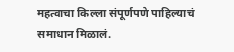महत्वाचा किल्ला संपूर्णपणे पाहिल्याचं समाधान मिळालं.